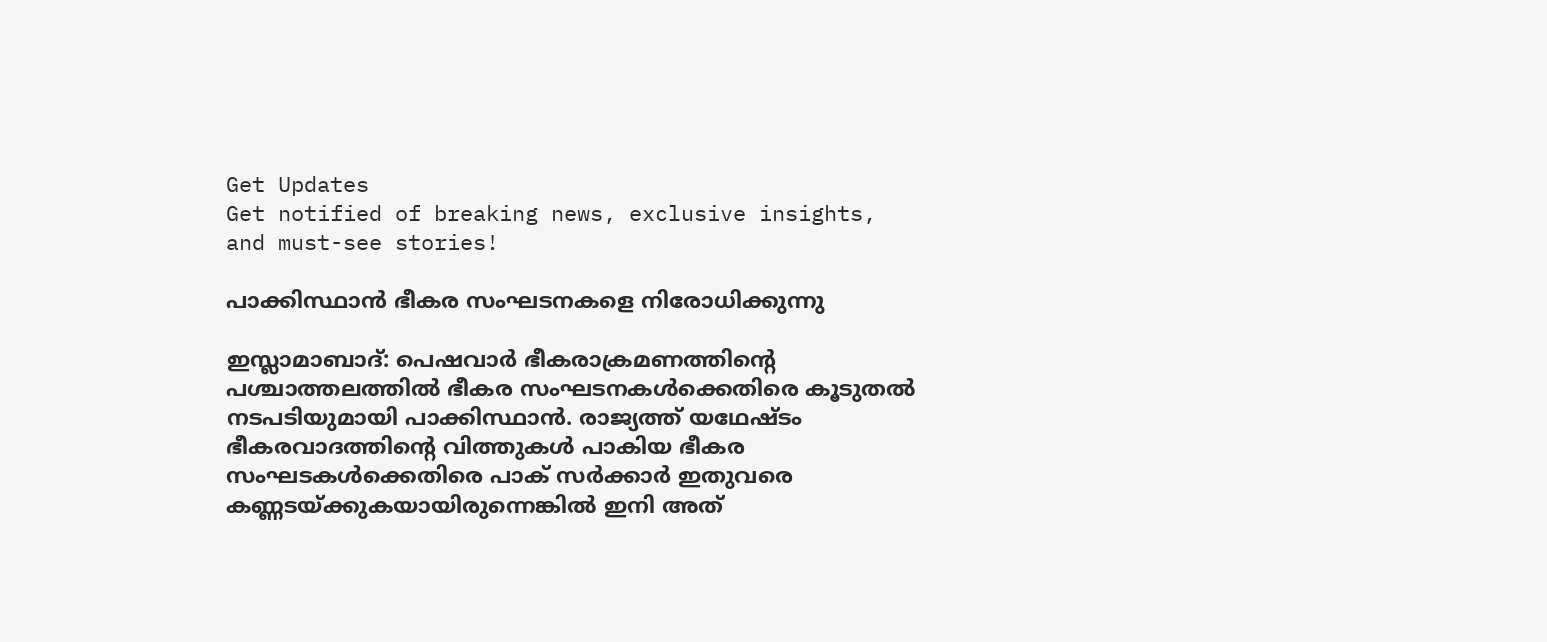Get Updates
Get notified of breaking news, exclusive insights, and must-see stories!

പാക്കിസ്ഥാന്‍ ഭീകര സംഘടനകളെ നിരോധിക്കുന്നു

ഇസ്ലാമാബാദ്: പെഷവാര്‍ ഭീകരാക്രമണത്തിന്റെ പശ്ചാത്തലത്തില്‍ ഭീകര സംഘടനകള്‍ക്കെതിരെ കൂടുതല്‍ നടപടിയുമായി പാക്കിസ്ഥാന്‍. രാജ്യത്ത് യഥേഷ്ടം ഭീകരവാദത്തിന്റെ വിത്തുകള്‍ പാകിയ ഭീകര സംഘടകള്‍ക്കെതിരെ പാക് സര്‍ക്കാര്‍ ഇതുവരെ കണ്ണടയ്ക്കുകയായിരുന്നെങ്കില്‍ ഇനി അത്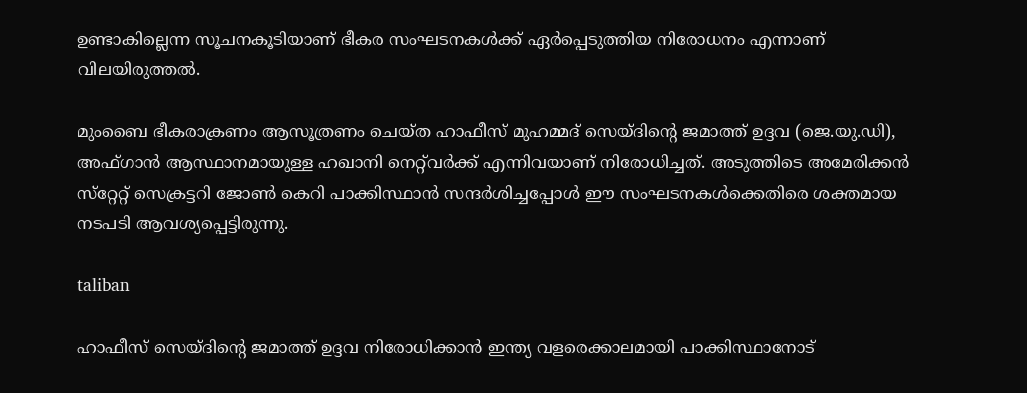ഉണ്ടാകില്ലെന്ന സൂചനകൂടിയാണ് ഭീകര സംഘടനകള്‍ക്ക് ഏര്‍പ്പെടുത്തിയ നിരോധനം എന്നാണ് വിലയിരുത്തല്‍.

മുംബൈ ഭീകരാക്രണം ആസൂത്രണം ചെയ്ത ഹാഫീസ് മുഹമ്മദ് സെയ്ദിന്റെ ജമാത്ത് ഉദ്ദവ (ജെ.യു.ഡി), അഫ്ഗാന്‍ ആസ്ഥാനമായുള്ള ഹഖാനി നെറ്റ്‌വര്‍ക്ക് എന്നിവയാണ് നിരോധിച്ചത്. അടുത്തിടെ അമേരിക്കന്‍ സ്‌റ്റേറ്റ് സെക്രട്ടറി ജോണ്‍ കെറി പാക്കിസ്ഥാന്‍ സന്ദര്‍ശിച്ചപ്പോള്‍ ഈ സംഘടനകള്‍ക്കെതിരെ ശക്തമായ നടപടി ആവശ്യപ്പെട്ടിരുന്നു.

taliban

ഹാഫീസ് സെയ്ദിന്റെ ജമാത്ത് ഉദ്ദവ നിരോധിക്കാന്‍ ഇന്ത്യ വളരെക്കാലമായി പാക്കിസ്ഥാനോട്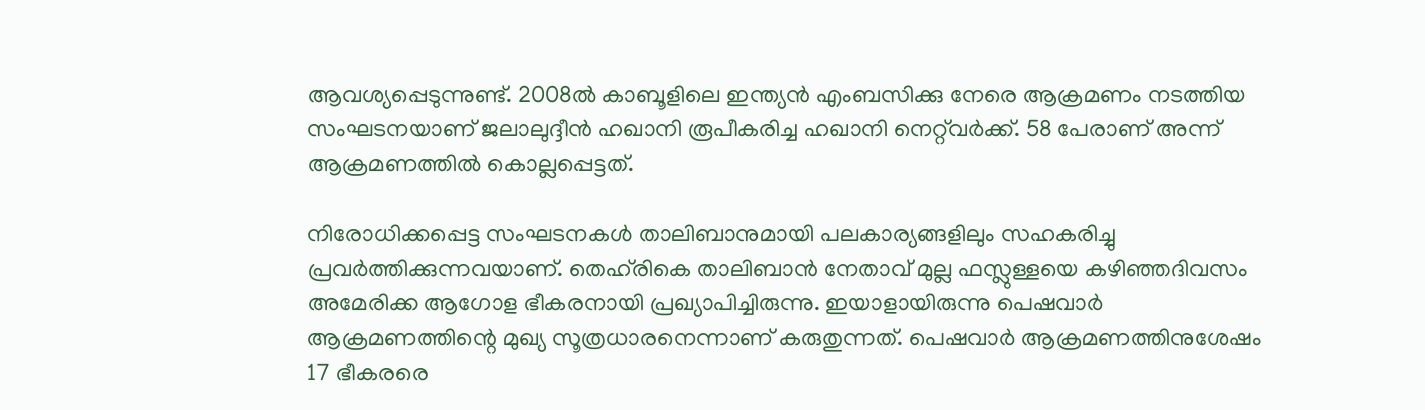ആവശ്യപ്പെടുന്നുണ്ട്. 2008ല്‍ കാബൂളിലെ ഇന്ത്യന്‍ എംബസിക്കു നേരെ ആക്രമണം നടത്തിയ സംഘടനയാണ് ജലാലുദ്ദീന്‍ ഹഖാനി രൂപീകരിച്ച ഹഖാനി നെറ്റ്‌വര്‍ക്ക്. 58 പേരാണ് അന്ന് ആക്രമണത്തില്‍ കൊല്ലപ്പെട്ടത്.

നിരോധിക്കപ്പെട്ട സംഘടനകള്‍ താലിബാനുമായി പലകാര്യങ്ങളിലും സഹകരിച്ചു പ്രവര്‍ത്തിക്കുന്നവയാണ്. തെഹ്‌രികെ താലിബാന്‍ നേതാവ് മുല്ല ഫസ്ലുള്ളയെ കഴിഞ്ഞദിവസം അമേരിക്ക ആഗോള ഭീകരനായി പ്രഖ്യാപിച്ചിരുന്നു. ഇയാളായിരുന്നു പെഷവാര്‍ ആക്രമണത്തിന്റെ മുഖ്യ സൂത്രധാരനെന്നാണ് കരുതുന്നത്. പെഷവാര്‍ ആക്രമണത്തിനുശേഷം 17 ഭീകരരെ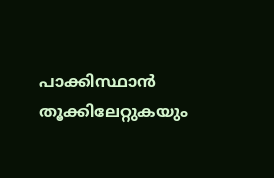പാക്കിസ്ഥാന്‍ തൂക്കിലേറ്റുകയും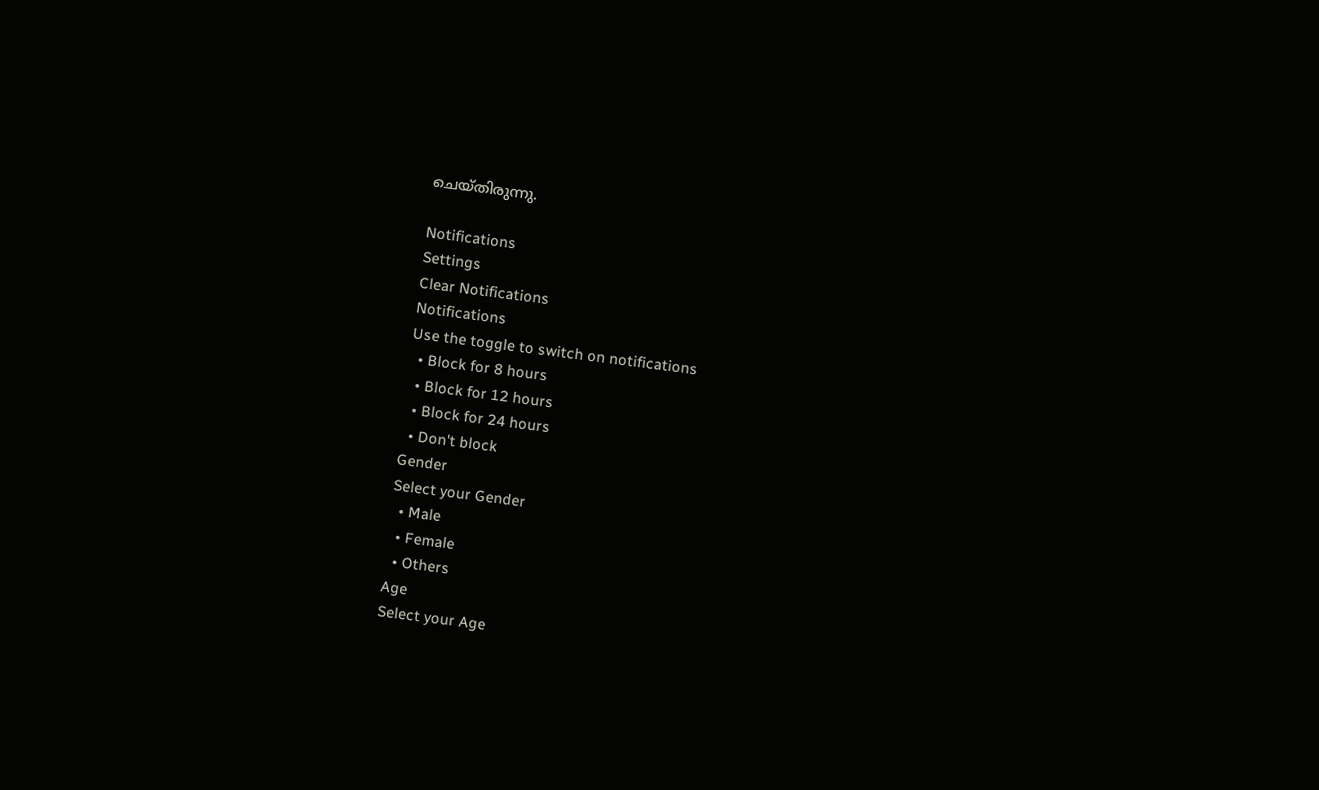ചെയ്തിരുന്നു.

Notifications
Settings
Clear Notifications
Notifications
Use the toggle to switch on notifications
  • Block for 8 hours
  • Block for 12 hours
  • Block for 24 hours
  • Don't block
Gender
Select your Gender
  • Male
  • Female
  • Others
Age
Select your Age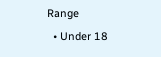Range
  • Under 18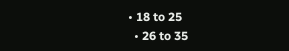• 18 to 25
  • 26 to 35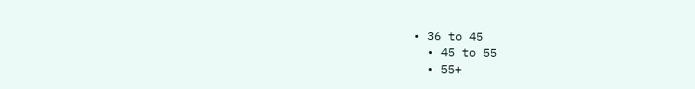• 36 to 45
  • 45 to 55
  • 55+